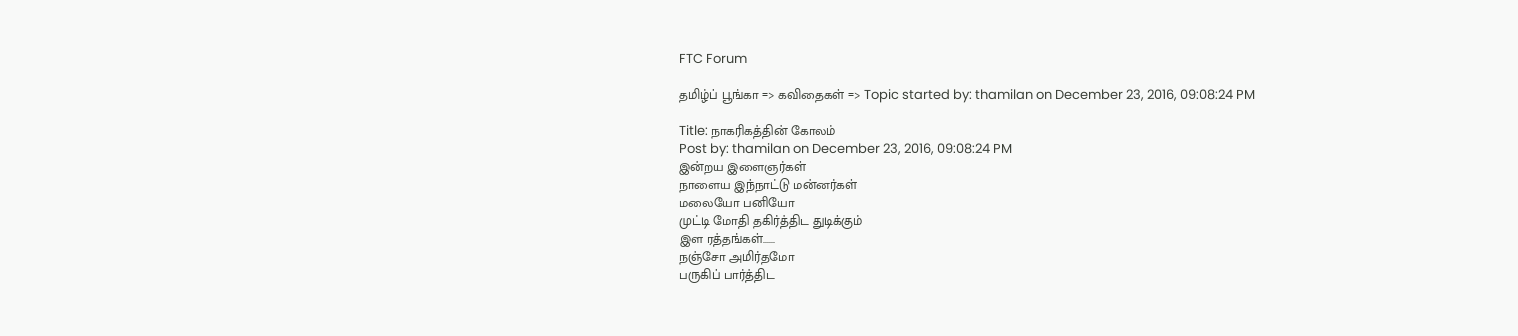FTC Forum

தமிழ்ப் பூங்கா => கவிதைகள் => Topic started by: thamilan on December 23, 2016, 09:08:24 PM

Title: நாகரிகத்தின் கோலம்
Post by: thamilan on December 23, 2016, 09:08:24 PM
இன்றய இளைஞர்கள்
நாளைய இந்நாட்டு மன்னர்கள்
மலையோ பனியோ
முட்டி மோதி தகிர்த்திட துடிக்கும்
இள ரத்தங்கள்......
நஞ்சோ அமிர்தமோ
பருகிப் பார்த்திட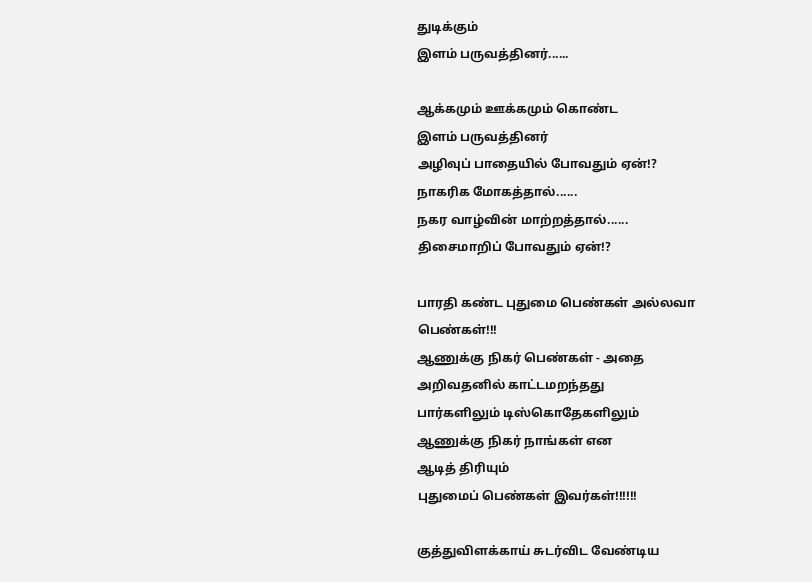துடிக்கும்
இளம் பருவத்தினர்......

ஆக்கமும் ஊக்கமும் கொண்ட
இளம் பருவத்தினர்
அழிவுப் பாதையில் போவதும் ஏன்!?
நாகரிக மோகத்தால்......
நகர வாழ்வின் மாற்றத்தால்......
திசைமாறிப் போவதும் ஏன்!?

பாரதி கண்ட புதுமை பெண்கள் அல்லவா
பெண்கள்!!!
ஆணுக்கு நிகர் பெண்கள் - அதை
அறிவதனில் காட்டமறந்தது
பார்களிலும் டிஸ்கொதேகளிலும்
ஆணுக்கு நிகர் நாங்கள் என
ஆடித் திரியும்
புதுமைப் பெண்கள் இவர்கள்!!!!!!

குத்துவிளக்காய் சுடர்விட வேண்டிய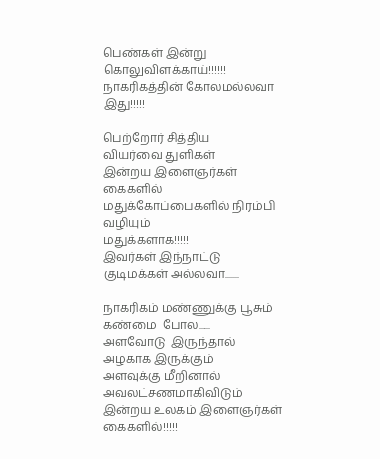பெண்கள் இன்று
கொலுவிளக்காய்!!!!!!
நாகரிகத்தின் கோலமல்லவா இது!!!!!

பெற்றோர் சித்திய
வியர்வை துளிகள்
இன்றய இளைஞர்கள் கைகளில்
மதுக்கோப்பைகளில் நிரம்பி வழியும்
மதுக்களாக!!!!!
இவர்கள் இந்நாட்டு குடிமக்கள் அல்லவா.......

நாகரிகம் மண்ணுக்கு பூசும்
கண்மை  போல......
அளவோடு  இருந்தால் அழகாக இருக்கும்
அளவுக்கு மீறினால் அவலட்சணமாகிவிடும்
இன்றய உலகம் இளைஞர்கள் கைகளில்!!!!!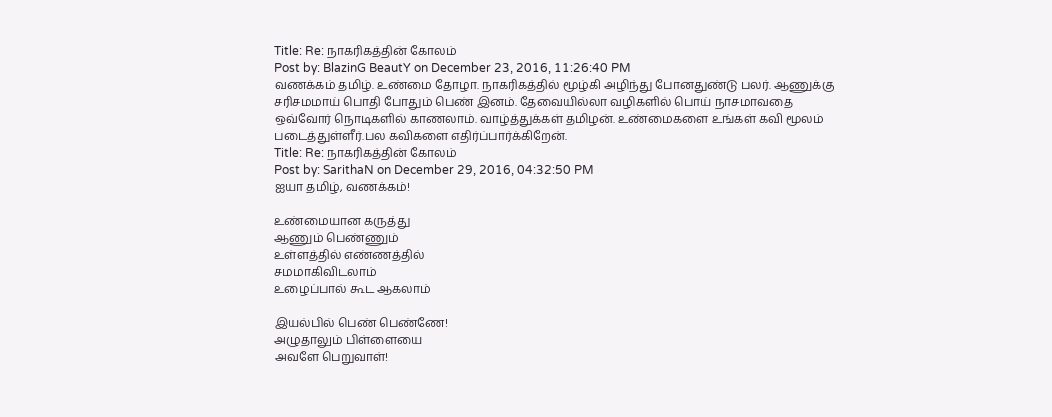Title: Re: நாகரிகத்தின் கோலம்
Post by: BlazinG BeautY on December 23, 2016, 11:26:40 PM
வணக்கம் தமிழ். உண்மை தோழா. நாகரிகத்தில் மூழ்கி அழிந்து போனதுண்டு பலர். ஆணுக்கு சரிசமமாய் பொதி போதும் பெண் இனம். தேவையில்லா வழிகளில் பொய் நாசமாவதை ஒவ்வோர் நொடிகளில் காணலாம். வாழ்த்துக்கள் தமிழன். உண்மைகளை உங்கள் கவி மூலம் படைத்துள்ளீர்.பல கவிகளை எதிர்ப்பார்க்கிறேன்.
Title: Re: நாகரிகத்தின் கோலம்
Post by: SarithaN on December 29, 2016, 04:32:50 PM
ஐயா தமிழ், வணக்கம்!

உண்மையான கருத்து
ஆணும் பெண்ணும்
உள்ளத்தில் எண்ணத்தில்
சமமாகிவிடலாம்
உழைப்பால் கூட ஆகலாம்

இயல்பில் பெண் பெண்ணே!
அழுதாலும் பிள்ளையை
அவளே பெறுவாள்!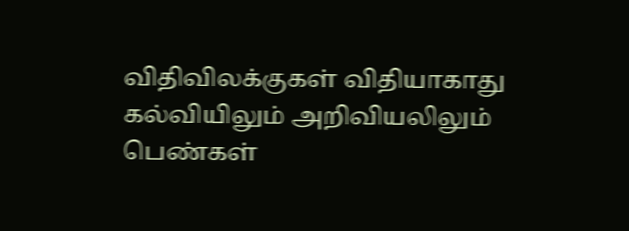விதிவிலக்குகள் விதியாகாது
கல்வியிலும் அறிவியலிலும்
பெண்கள்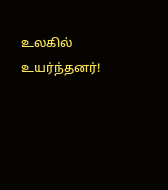உலகில் உயர்ந்தனர்!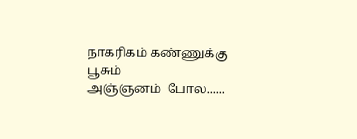நாகரிகம் கண்ணுக்கு பூசும்
அஞ்ஞனம்  போல......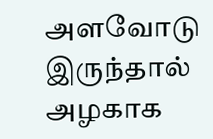அளவோடு  இருந்தால்
அழகாக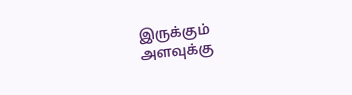இருக்கும்
அளவுக்கு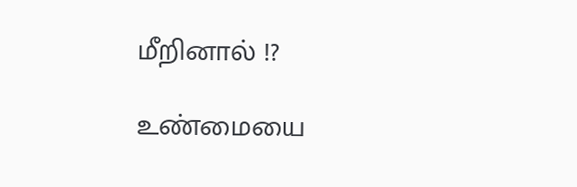மீறினால் !?

உண்மையை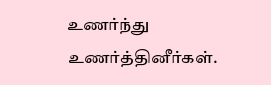உணர்ந்து உணர்த்தினீர்கள்.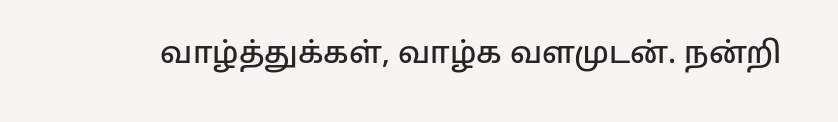வாழ்த்துக்கள், வாழ்க வளமுடன். நன்றி